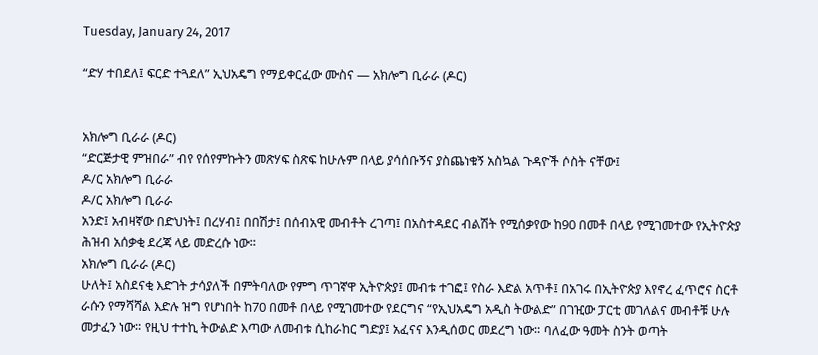Tuesday, January 24, 2017

“ድሃ ተበደለ፤ ፍርድ ተጓደለ” ኢህአዴግ የማይቀርፈው ሙስና — አክሎግ ቢራራ (ዶር)


አክሎግ ቢራራ (ዶር)
“ድርጅታዊ ምዝበራ” ብየ የሰየምኩትን መጽሃፍ ስጽፍ ከሁሉም በላይ ያሳሰቡኝና ያስጨነቁኝ አስኳል ጉዳዮች ሶስት ናቸው፤
ዶ/ር አክሎግ ቢራራ
ዶ/ር አክሎግ ቢራራ
አንድ፤ አብዛኛው በድህነት፤ በረሃብ፤ በበሽታ፤ በሰብአዊ መብቶት ረገጣ፤ በአስተዳደር ብልሽት የሚሰቃየው ከ90 በመቶ በላይ የሚገመተው የኢትዮጵያ ሕዝብ አሰቃቂ ደረጃ ላይ መድረሱ ነው።
አክሎግ ቢራራ (ዶር)
ሁለት፤ አስደናቂ እድገት ታሳያለች በምትባለው የምግ ጥገኛዋ ኢትዮጵያ፤ መብቱ ተገፎ፤ የስራ እድል አጥቶ፤ በአገሩ በኢትዮጵያ እየኖረ ፈጥሮና ስርቶ ራሱን የማሻሻል እድሉ ዝግ የሆነበት ከ70 በመቶ በላይ የሚገመተው የደርግና “የኢህአዴግ አዲስ ትውልድ” በገዢው ፓርቲ መገለልና መብቶቹ ሁሉ መታፈን ነው። የዚህ ተተኪ ትውልድ እጣው ለመብቱ ሲከራከር ግድያ፤ አፈናና እንዲሰወር መደረግ ነው። ባለፈው ዓመት ስንት ወጣት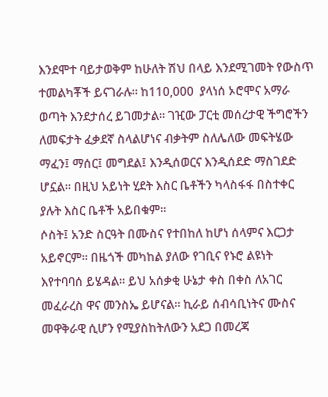እንደሞተ ባይታወቅም ከሁለት ሽህ በላይ እንደሚገመት የውስጥ ተመልካቾች ይናገራሉ። ከ110,000  ያላነሰ ኦሮሞና አማራ ወጣት እንደታሰረ ይገመታል። ገዢው ፓርቲ መሰረታዊ ችግሮችን ለመፍታት ፈቃደኛ ስላልሆነና ብቃትም ስለሌለው መፍትሄው ማፈን፤ ማሰር፤ መግደል፤ እንዲሰወርና እንዲሰደድ ማስገደድ ሆኗል። በዚህ አይነት ሂደት እስር ቤቶችን ካላስፋፋ በስተቀር ያሉት እስር ቤቶች አይበቁም።
ሶስት፤ አንድ ስርዓት በሙስና የተበከለ ከሆነ ሰላምና እርጋታ አይኖርም። በዜጎች መካከል ያለው የገቢና የኑሮ ልዩነት እየተባባሰ ይሄዳል። ይህ አሰቃቂ ሁኔታ ቀስ በቀስ ለአገር መፈራረስ ዋና መንስኤ ይሆናል። ኪራይ ሰብሳቢነትና ሙስና መዋቅራዊ ሲሆን የሚያስከትለውን አደጋ በመረጃ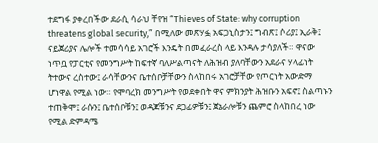ተደግፋ ያቀረበችው ደራሲ ሳራህ ቸየዝ “Thieves of State: why corruption threatens global security,” በሚለው መጽሃፏ አፍጋኒስታን፤ ግብጽ፤ ሶሪያ፤ ኢራቅ፤ ናይጀሪያና ሌሎች ተመሳሳይ አገሮች እንዴት በመፈራረስ ላይ እንዳሉ ታሳያለች። ዋናው ነጥቧ የፓርቲና የመንግሥት ከፍተኛ ባለሥልጣናት ለሕዝብ ያለባቸውን አደራና ሃላፊነት ትተውና ረስተው፤ ራሳቸውንና ቤተሰቦቻቸውን ስላከበሩ አገሮቻቸው የጦርነት አውድማ ሆነዋል የሚል ነው። የሞባረክ መንግሥት የወደቀበት ዋና ምክንያት ሕዝቡን አፍኖ፤ ስልጣኑን ተጠቅሞ፤ ራሱን፤ ቤተሰቦቹን፤ ወዳጆቹንና ደጋፊዎቹን፤ ጀኔራሎቹን ጨምሮ ስላከበረ ነው የሚል ድምዳሜ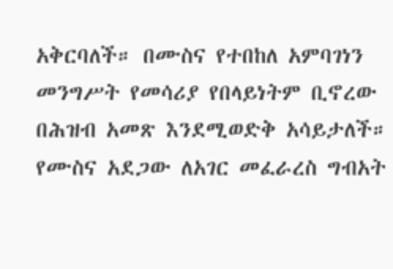አቅርባለች። በሙስና የተበከለ አምባገነን መንግሥት የመሳሪያ የበላይነትም ቢኖረው በሕዝብ አመጽ እንደሚወድቅ አሳይታለች። የሙስና አደጋው ለአገር መፈራረስ ግብአት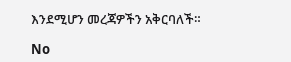እንደሚሆን መረጃዎችን አቅርባለች።

No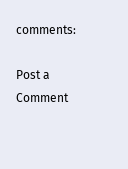comments:

Post a Comment